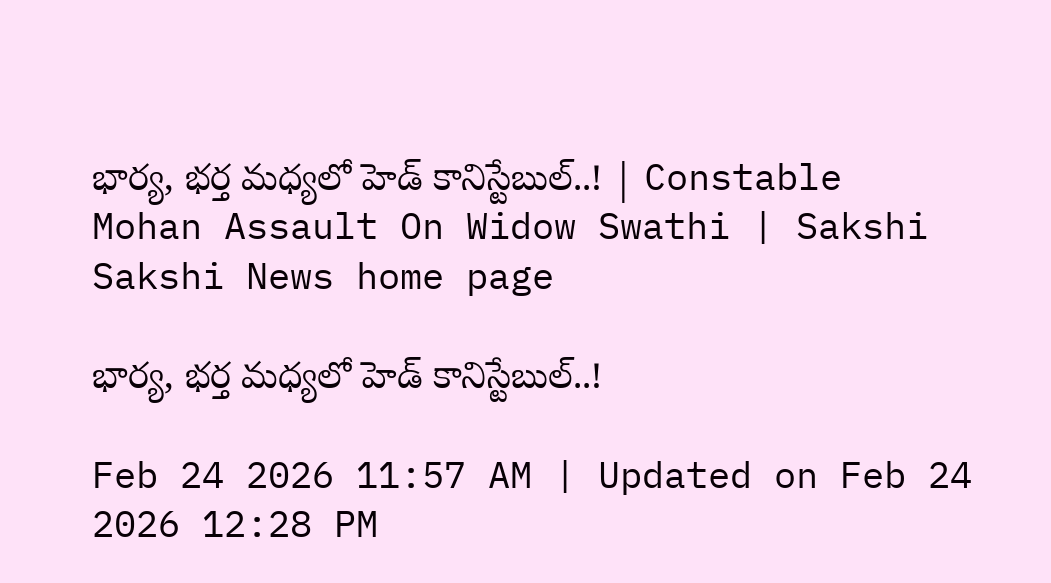భార్య, భర్త మధ్యలో హెడ్‌ కానిస్టేబుల్‌..! | Constable Mohan Assault On Widow Swathi | Sakshi
Sakshi News home page

భార్య, భర్త మధ్యలో హెడ్‌ కానిస్టేబుల్‌..!

Feb 24 2026 11:57 AM | Updated on Feb 24 2026 12:28 PM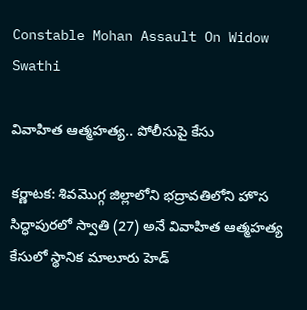Constable Mohan Assault On Widow Swathi

వివాహిత ఆత్మహత్య.. పోలీసుపై కేసు

కర్ణాటక: శివమొగ్గ జిల్లాలోని భద్రావతిలోని హొస సిద్ధాపురలో స్వాతి (27) అనే వివాహిత ఆత్మహత్య కేసులో స్థానిక మాలూరు హెడ్‌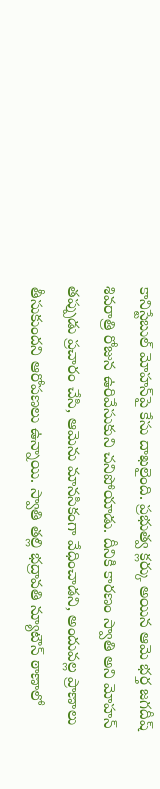కానిస్టేబుల్‌ మోహన్‌పై కేసు దాఖలైంది. ప్రభుత్వ క్లర్కు అయిన ఆమె భర్త జగదీష్‌ శివరాత్రి రోజున ఉరివేసుకుని చనిపోయాడు. దీనికి కారణం స్వాతి అని మోహన్‌ తప్పుడు ప్రచారం చేసి, ఆమెను మానసికంగా వేధించాడని, అందువల్ల ప్రాణాలు తీసుకుందని ఆరోపణలు ఉన్నాయి. స్వాతి తల్లి భద్రావతి న్యూటౌన్‌ ఠాణాలో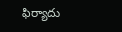ఫిర్యాదు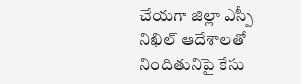చేయగా జిల్లా ఎస్పీ నిఖిల్‌ ఆదేశాలతో నిందితునిపై కేసు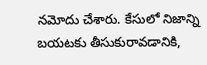నమోదు చేశారు. కేసులో నిజాన్ని బయటకు తీసుకురావడానికి,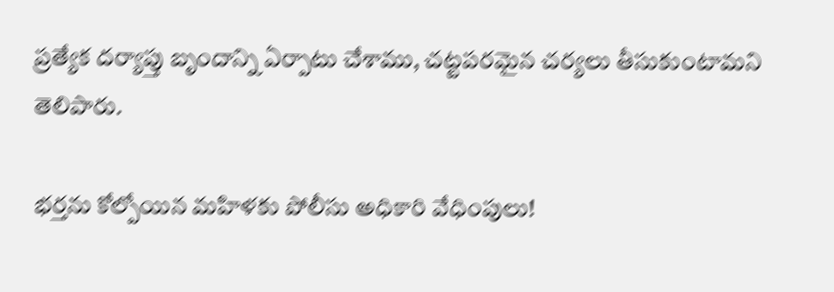ప్రత్యేక దర్యాప్తు బృందాన్ని ఏర్పాటు చేశాము, చట్టపరమైన చర్యలు తీసుకుంటామని తెలిపారు.

భర్తను కోల్పోయిన మహిళకు పోలీసు అధికారి వేధింపులు!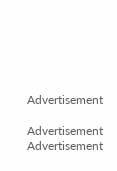Advertisement

Advertisement
Advertisement